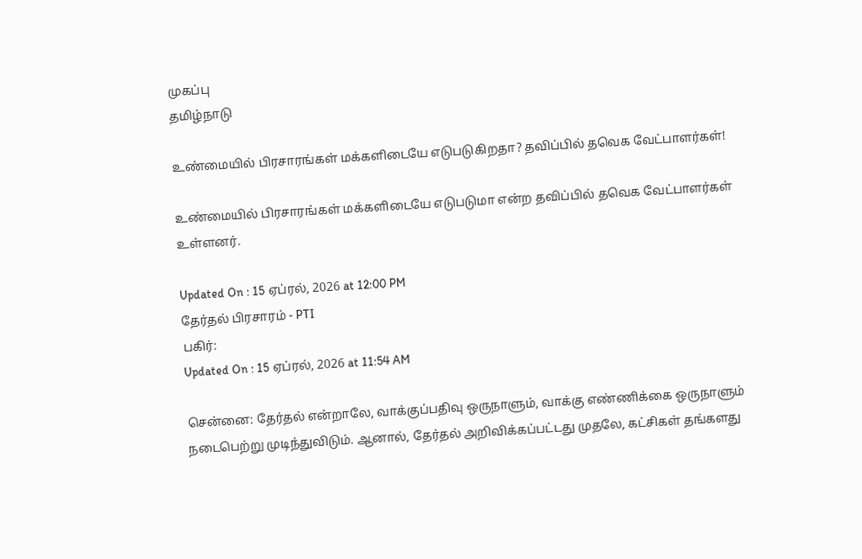முகப்பு
தமிழ்நாடு

உண்மையில் பிரசாரங்கள் மக்களிடையே எடுபடுகிறதா? தவிப்பில் தவெக வேட்பாளர்கள்!

உண்மையில் பிரசாரங்கள் மக்களிடையே எடுபடுமா என்ற தவிப்பில் தவெக வேட்பாளர்கள் உள்ளனர்.

Updated On : 15 ஏப்ரல், 2026 at 12:00 PM
தேர்தல் பிரசாரம் - PTI
பகிர்:
Updated On : 15 ஏப்ரல், 2026 at 11:54 AM

சென்னை: தேர்தல் என்றாலே, வாக்குப்பதிவு ஒருநாளும், வாக்கு எண்ணிக்கை ஒருநாளும் நடைபெற்று முடிந்துவிடும். ஆனால், தேர்தல் அறிவிக்கப்பட்டது முதலே, கட்சிகள் தங்களது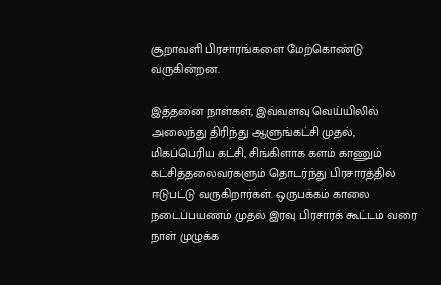சூறாவளி பிரசாரங்களை மேற்கொண்டு வருகின்றன.

இத்தனை நாள்கள், இவ்வளவு வெய்யிலில் அலைந்து திரிந்து ஆளுங்கட்சி முதல், மிகப்பெரிய கட்சி, சிங்கிளாக களம் காணும் கட்சித்தலைவர்களும் தொடர்ந்து பிரசாரத்தில் ஈடுபட்டு வருகிறார்கள். ஒருபக்கம் காலை நடைப்பயணம் முதல் இரவு பிரசாரக் கூட்டம் வரை நாள் முழுக்க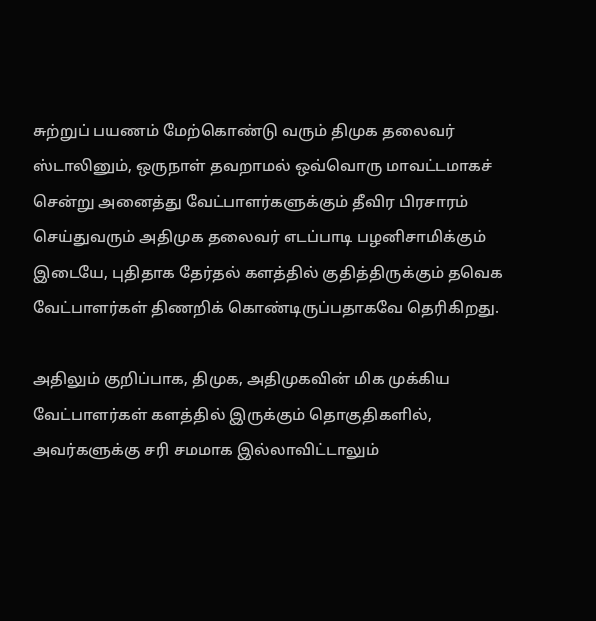சுற்றுப் பயணம் மேற்கொண்டு வரும் திமுக தலைவர் ஸ்டாலினும், ஒருநாள் தவறாமல் ஒவ்வொரு மாவட்டமாகச் சென்று அனைத்து வேட்பாளர்களுக்கும் தீவிர பிரசாரம் செய்துவரும் அதிமுக தலைவர் எடப்பாடி பழனிசாமிக்கும் இடையே, புதிதாக தேர்தல் களத்தில் குதித்திருக்கும் தவெக வேட்பாளர்கள் திணறிக் கொண்டிருப்பதாகவே தெரிகிறது.

அதிலும் குறிப்பாக, திமுக, அதிமுகவின் மிக முக்கிய வேட்பாளர்கள் களத்தில் இருக்கும் தொகுதிகளில், அவர்களுக்கு சரி சமமாக இல்லாவிட்டாலும்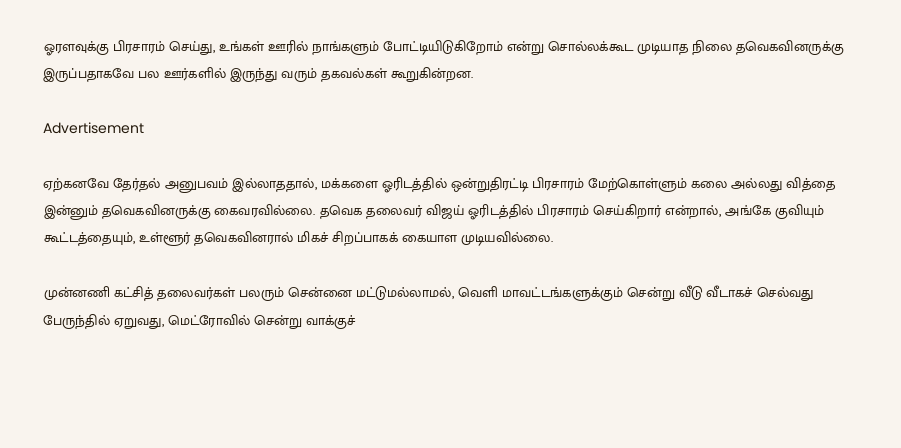ஓரளவுக்கு பிரசாரம் செய்து, உங்கள் ஊரில் நாங்களும் போட்டியிடுகிறோம் என்று சொல்லக்கூட முடியாத நிலை தவெகவினருக்கு இருப்பதாகவே பல ஊர்களில் இருந்து வரும் தகவல்கள் கூறுகின்றன.

Advertisement

ஏற்கனவே தேர்தல் அனுபவம் இல்லாததால், மக்களை ஓரிடத்தில் ஒன்றுதிரட்டி பிரசாரம் மேற்கொள்ளும் கலை அல்லது வித்தை இன்னும் தவெகவினருக்கு கைவரவில்லை. தவெக தலைவர் விஜய் ஓரிடத்தில் பிரசாரம் செய்கிறார் என்றால், அங்கே குவியும் கூட்டத்தையும், உள்ளூர் தவெகவினரால் மிகச் சிறப்பாகக் கையாள முடியவில்லை.

முன்னணி கட்சித் தலைவர்கள் பலரும் சென்னை மட்டுமல்லாமல், வெளி மாவட்டங்களுக்கும் சென்று வீடு வீடாகச் செல்வது பேருந்தில் ஏறுவது, மெட்ரோவில் சென்று வாக்குச்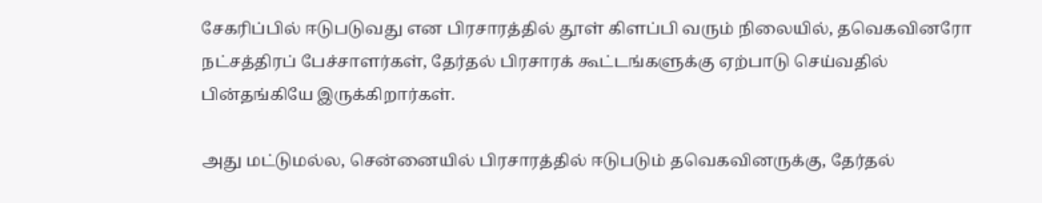சேகரிப்பில் ஈடுபடுவது என பிரசாரத்தில் தூள் கிளப்பி வரும் நிலையில், தவெகவினரோ நட்சத்திரப் பேச்சாளர்கள், தேர்தல் பிரசாரக் கூட்டங்களுக்கு ஏற்பாடு செய்வதில் பின்தங்கியே இருக்கிறார்கள்.

அது மட்டுமல்ல, சென்னையில் பிரசாரத்தில் ஈடுபடும் தவெகவினருக்கு, தேர்தல்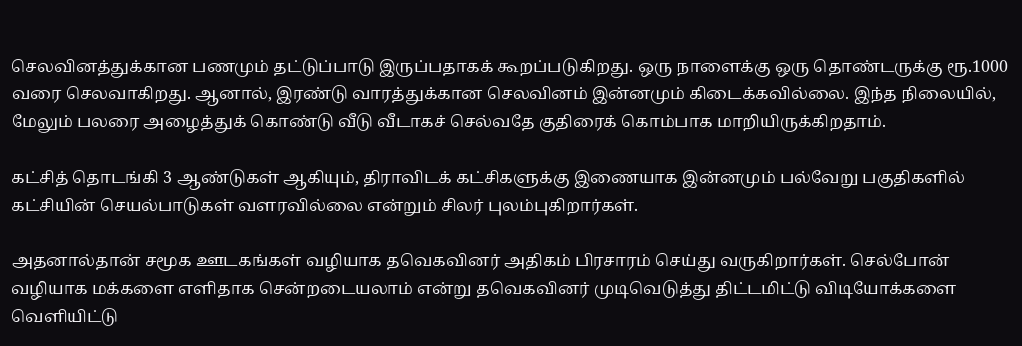செலவினத்துக்கான பணமும் தட்டுப்பாடு இருப்பதாகக் கூறப்படுகிறது. ஒரு நாளைக்கு ஒரு தொண்டருக்கு ரூ.1000 வரை செலவாகிறது. ஆனால், இரண்டு வாரத்துக்கான செலவினம் இன்னமும் கிடைக்கவில்லை. இந்த நிலையில், மேலும் பலரை அழைத்துக் கொண்டு வீடு வீடாகச் செல்வதே குதிரைக் கொம்பாக மாறியிருக்கிறதாம்.

கட்சித் தொடங்கி 3 ஆண்டுகள் ஆகியும், திராவிடக் கட்சிகளுக்கு இணையாக இன்னமும் பல்வேறு பகுதிகளில் கட்சியின் செயல்பாடுகள் வளரவில்லை என்றும் சிலர் புலம்புகிறார்கள்.

அதனால்தான் சமூக ஊடகங்கள் வழியாக தவெகவினர் அதிகம் பிரசாரம் செய்து வருகிறார்கள். செல்போன் வழியாக மக்களை எளிதாக சென்றடையலாம் என்று தவெகவினர் முடிவெடுத்து திட்டமிட்டு விடியோக்களை வெளியிட்டு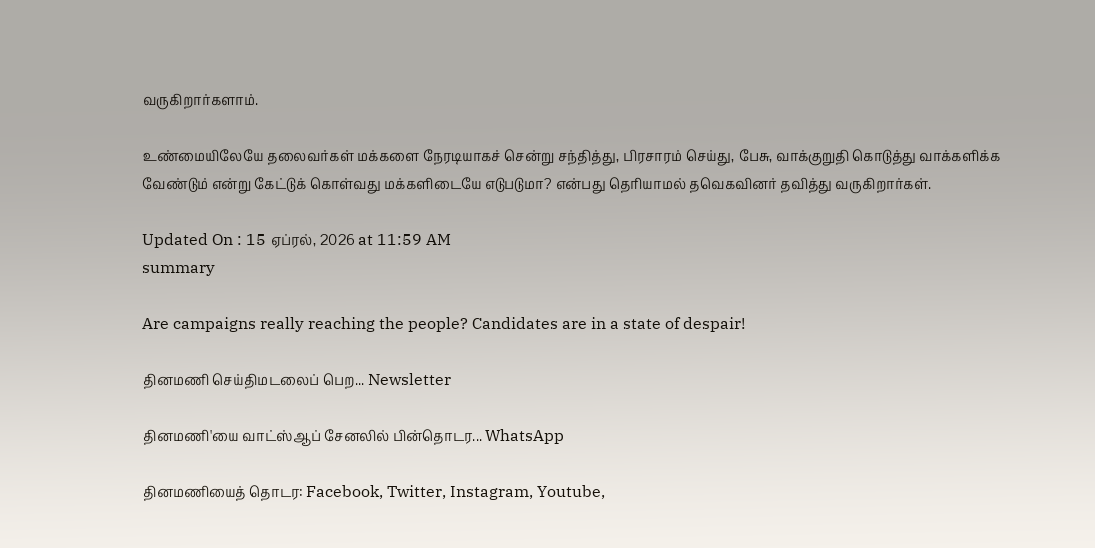வருகிறார்களாம்.

உண்மையிலேயே தலைவர்கள் மக்களை நேரடியாகச் சென்று சந்தித்து, பிரசாரம் செய்து, பேசு, வாக்குறுதி கொடுத்து வாக்களிக்க வேண்டும் என்று கேட்டுக் கொள்வது மக்களிடையே எடுபடுமா? என்பது தெரியாமல் தவெகவினர் தவித்து வருகிறார்கள்.

Updated On : 15 ஏப்ரல், 2026 at 11:59 AM
summary

Are campaigns really reaching the people? Candidates are in a state of despair!

தினமணி செய்திமடலைப் பெற... Newsletter

தினமணி'யை வாட்ஸ்ஆப் சேனலில் பின்தொடர... WhatsApp

தினமணியைத் தொடர: Facebook, Twitter, Instagram, Youtube,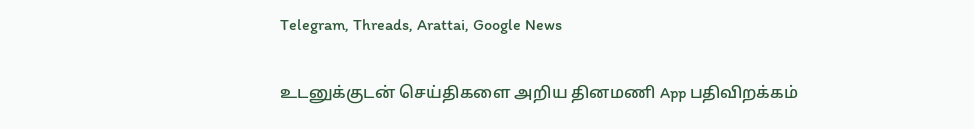Telegram, Threads, Arattai, Google News

உடனுக்குடன் செய்திகளை அறிய தினமணி App பதிவிறக்கம்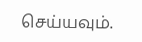செய்யவும்.